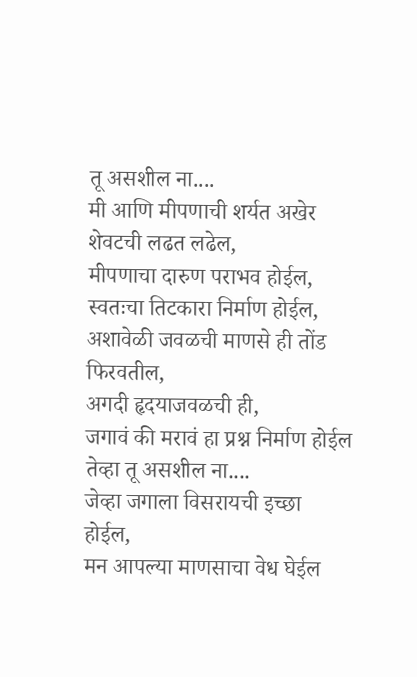तू असशील ना....
मी आणि मीपणाची शर्यत अखेर शेवटची लढत लढेल,
मीपणाचा दारुण पराभव होईल,
स्वतःचा तिटकारा निर्माण होईल,
अशावेळी जवळची माणसे ही तोंड फिरवतील,
अगदी हृदयाजवळची ही,
जगावं की मरावं हा प्रश्न निर्माण होईल
तेव्हा तू असशील ना....
जेव्हा जगाला विसरायची इच्छा होईल,
मन आपल्या माणसाचा वेध घेईल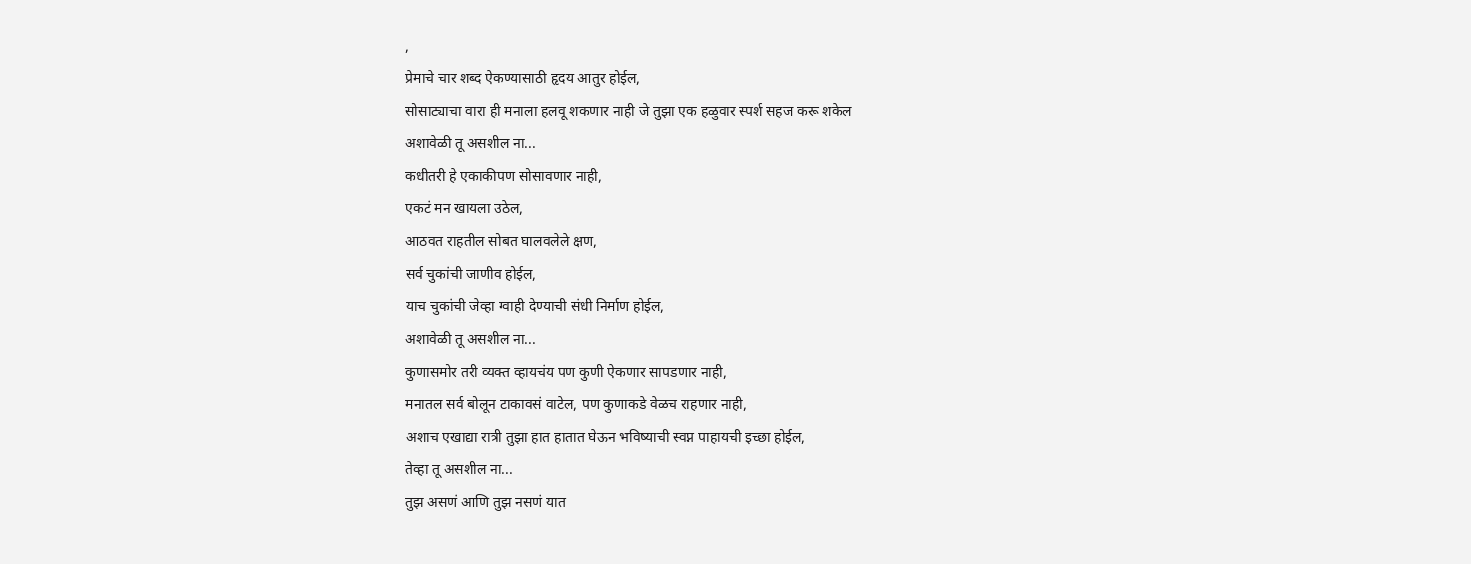,
प्रेमाचे चार शब्द ऐकण्यासाठी हृदय आतुर होईल,
सोसाट्याचा वारा ही मनाला हलवू शकणार नाही जे तुझा एक हळुवार स्पर्श सहज करू शकेल
अशावेळी तू असशील ना...
कधीतरी हे एकाकीपण सोसावणार नाही,
एकटं मन खायला उठेल,
आठवत राहतील सोबत घालवलेले क्षण,
सर्व चुकांची जाणीव होईल,
याच चुकांची जेव्हा ग्वाही देण्याची संधी निर्माण होईल,
अशावेळी तू असशील ना...
कुणासमोर तरी व्यक्त व्हायचंय पण कुणी ऐकणार सापडणार नाही,
मनातल सर्व बोलून टाकावसं वाटेल, पण कुणाकडे वेळच राहणार नाही,
अशाच एखाद्या रात्री तुझा हात हातात घेऊन भविष्याची स्वप्न पाहायची इच्छा होईल,
तेव्हा तू असशील ना...
तुझ असणं आणि तुझ नसणं यात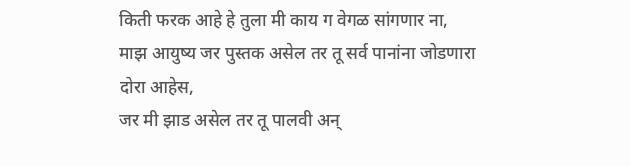किती फरक आहे हे तुला मी काय ग वेगळ सांगणार ना,
माझ आयुष्य जर पुस्तक असेल तर तू सर्व पानांना जोडणारा दोरा आहेस,
जर मी झाड असेल तर तू पालवी अन्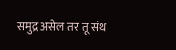समुद्र असेल तर तू संथ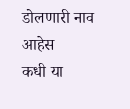डोलणारी नाव आहेस
कधी या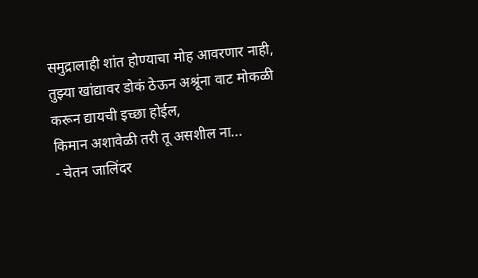समुद्रालाही शांत होण्याचा मोह आवरणार नाही,
तुझ्या खांद्यावर डोकं ठेऊन अश्रूंना वाट मोकळी करून द्यायची इच्छा होईल,
किमान अशावेळी तरी तू असशील ना...
- चेतन जालिंदर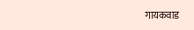गायकवाड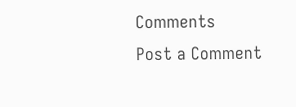Comments
Post a Comment